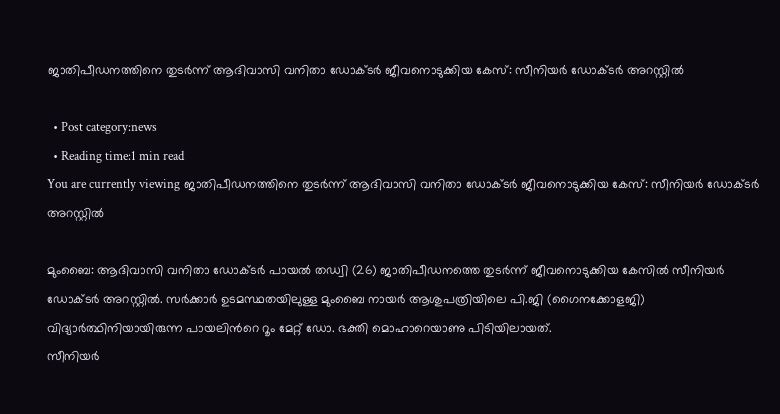ജാതിപീഡനത്തിനെ തുടര്‍ന്ന് ആദിവാസി വനിതാ ഡോക്ടര്‍ ജീവനൊടുക്കിയ കേസ്: സീനിയര്‍ ഡോക്ടര്‍ അറസ്റ്റില്‍

  • Post category:news
  • Reading time:1 min read
You are currently viewing ജാതിപീഡനത്തിനെ തുടര്‍ന്ന് ആദിവാസി വനിതാ ഡോക്ടര്‍ ജീവനൊടുക്കിയ കേസ്: സീനിയര്‍ ഡോക്ടര്‍ അറസ്റ്റില്‍

മുംബൈ: ആദിവാസി വനിതാ ഡോക്ടര്‍ പായല്‍ തഡ്വി (26) ജാതിപീഡനത്തെ തുടര്‍ന്ന് ജീവനൊടുക്കിയ കേസില്‍ സീനിയര്‍ ഡോക്ടര്‍ അറസ്റ്റില്‍. സര്‍ക്കാര്‍ ഉടമസ്ഥതയിലുള്ള മുംബൈ നായര്‍ ആശുപത്രിയിലെ പി.ജി (ഗൈനക്കോളജി) വിദ്യാര്‍ത്ഥിനിയായിരുന്ന പായലിന്‍റെ റൂം മേറ്റ് ഡോ. ഭക്തി മൊഹാറെയാണു പിടിയിലായത്.
സീനിയര്‍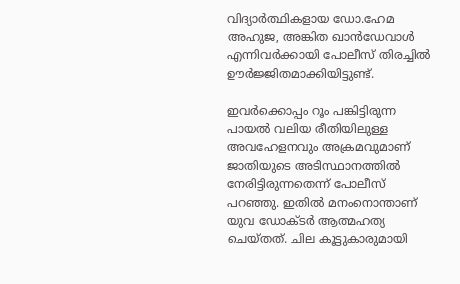വിദ്യാര്‍ത്ഥികളായ ഡോ.ഹേമ അഹുജ, അങ്കിത ഖാന്‍ഡേവാള്‍ എന്നിവര്‍ക്കായി പോലീസ് തിരച്ചില്‍ ഊര്‍ജ്ജിതമാക്കിയിട്ടുണ്ട്.

ഇവര്‍ക്കൊപ്പം റൂം പങ്കിട്ടിരുന്ന പായല്‍ വലിയ രീതിയിലുള്ള അവഹേളനവും അക്രമവുമാണ് ജാതിയുടെ അടിസ്ഥാനത്തില്‍ നേരിട്ടിരുന്നതെന്ന് പോലീസ് പറഞ്ഞു. ഇതില്‍ മനംനൊന്താണ് യുവ ഡോക്ടര്‍ ആത്മഹത്യ ചെയ്തത്. ചില കൂട്ടുകാരുമായി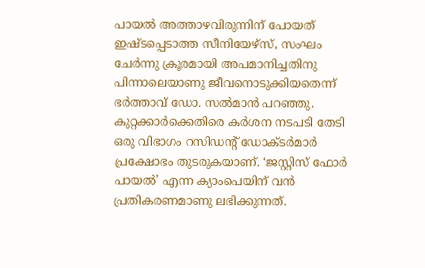പായല്‍ അത്താഴവിരുന്നിന് പോയത് ഇഷ്ടപ്പെടാത്ത സീനിയേഴ്‌സ്, സംഘം ചേര്‍ന്നു ക്രൂരമായി അപമാനിച്ചതിനു പിന്നാലെയാണു ജീവനൊടുക്കിയതെന്ന് ഭര്‍ത്താവ് ഡോ. സല്‍മാന്‍ പറഞ്ഞു. കുറ്റക്കാര്‍ക്കെതിരെ കര്‍ശന നടപടി തേടി ഒരു വിഭാഗം റസിഡന്റ് ഡോക്ടര്‍മാര്‍ പ്രക്ഷോഭം തുടരുകയാണ്. ‘ജസ്റ്റിസ് ഫോര്‍ പായല്‍’ എന്ന ക്യാംപെയിന് വന്‍ പ്രതികരണമാണു ലഭിക്കുന്നത്.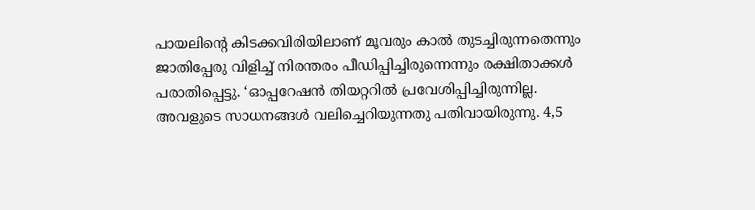പായലിന്‍റെ കിടക്കവിരിയിലാണ് മൂവരും കാല്‍ തുടച്ചിരുന്നതെന്നും ജാതിപ്പേരു വിളിച്ച്‌ നിരന്തരം പീഡിപ്പിച്ചിരുന്നെന്നും രക്ഷിതാക്കള്‍ പരാതിപ്പെട്ടു. ‘ഓപ്പറേഷന്‍ തിയറ്ററില്‍ പ്രവേശിപ്പിച്ചിരുന്നില്ല. അവളുടെ സാധനങ്ങള്‍ വലിച്ചെറിയുന്നതു പതിവായിരുന്നു. 4,5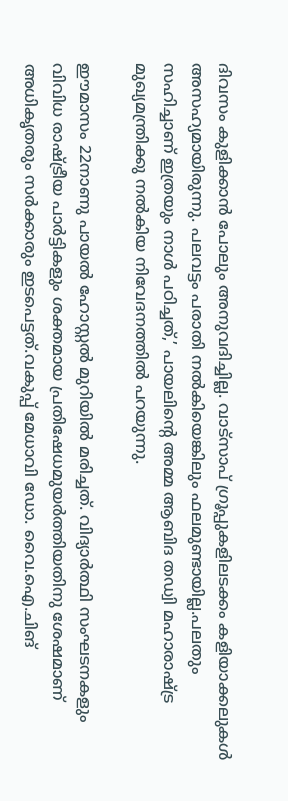ദിവസം കുളിക്കാന്‍ പോലും അനുവദിച്ചില്ല. വാട്‌സാപ് ഗ്രൂപ്പുകളിലടക്കം കളിയാക്കലുകള്‍ അസഹ്യമായിരുന്നു. പലവട്ടം പരാതി നല്‍കിയെങ്കിലും ഫലമുണ്ടായില്ല.പലതും സഹിച്ചാണ് ഇത്രയും നാള്‍ പഠിച്ചത്,’ പായലിന്‍റെ അമ്മ ആബിദ തഡ്വി മഹാരാഷ്ട്ര മുഖ്യമന്ത്രിക്കു നല്‍കിയ നിവേദനത്തില്‍ പറയുന്നു.

ഈമാസം 22നാണു പായല്‍ ഹോസ്റ്റല്‍ മുറിയില്‍ മരിച്ചത്. വിദ്യാര്‍ത്ഥി സംഘടനകളും വിവിധ രാഷ്ട്രീയ പാര്‍ട്ടികളും ശക്തമായ പ്രതിഷേധമുയര്‍ത്തിയതിനു ശേഷമാണ് അധികൃതരും സര്‍ക്കാരും ഇടപെട്ടത്.വകുപ്പ് മേധാവി ഡോ. വൈ.ഐ.ചിങ്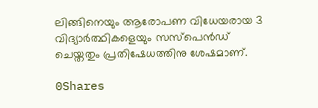ലിങ്ങിനെയും ആരോപണ വിധേയരായ 3 വിദ്യാര്‍ത്ഥികളെയും സസ്‌പെന്‍ഡ് ചെയ്തതും പ്രതിഷേധത്തിനു ശേഷമാണ്.

0Shares